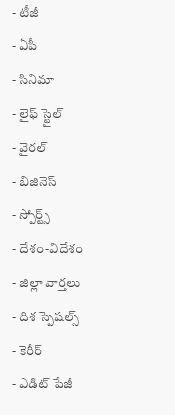- టీజీ
- ఏపీ
- సినిమా
- లైఫ్ స్టైల్
- వైరల్
- బిజినెస్
- స్పోర్ట్స్
- దేశం-విదేశం
- జిల్లా వార్తలు
- దిశ స్పెషల్స్
- కెరీర్
- ఎడిట్ పేజీ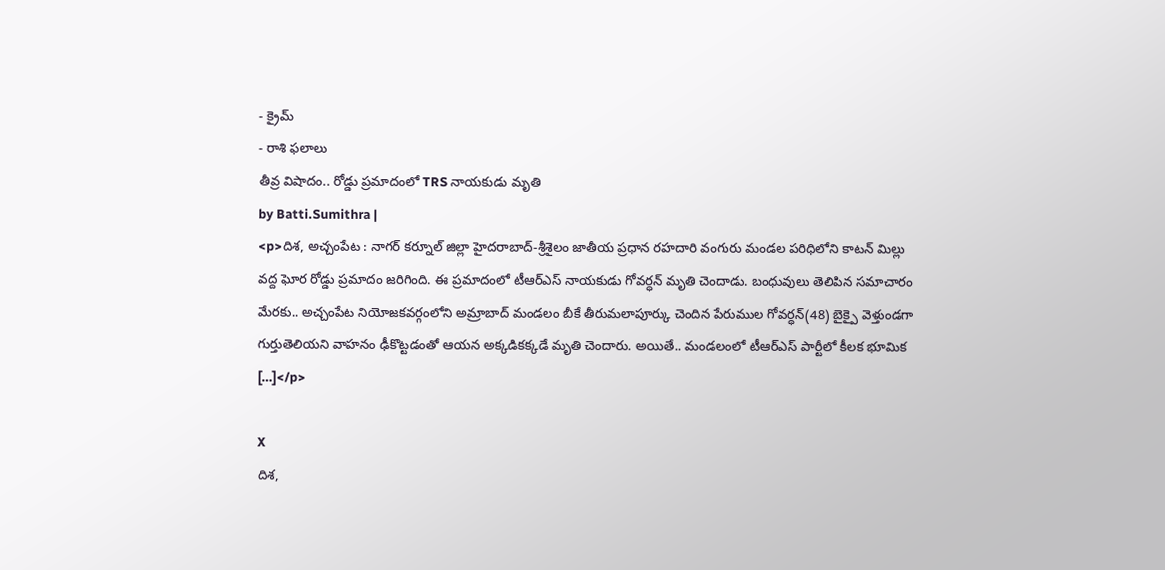- క్రైమ్
- రాశి ఫలాలు
తీవ్ర విషాదం.. రోడ్డు ప్రమాదంలో TRS నాయకుడు మృతి
by Batti.Sumithra |
<p>దిశ, అచ్చంపేట : నాగర్ కర్నూల్ జిల్లా హైదరాబాద్-శ్రీశైలం జాతీయ ప్రధాన రహదారి వంగురు మండల పరిధిలోని కాటన్ మిల్లు వద్ద ఘోర రోడ్డు ప్రమాదం జరిగింది. ఈ ప్రమాదంలో టీఆర్ఎస్ నాయకుడు గోవర్ధన్ మృతి చెందాడు. బంధువులు తెలిపిన సమాచారం మేరకు.. అచ్చంపేట నియోజకవర్గంలోని అమ్రాబాద్ మండలం బీకే తీరుమలాపూర్కు చెందిన పేరుముల గోవర్ధన్(48) బైక్పై వెళ్తుండగా గుర్తుతెలియని వాహనం ఢీకొట్టడంతో ఆయన అక్కడికక్కడే మృతి చెందారు. అయితే.. మండలంలో టీఆర్ఎస్ పార్టీలో కీలక భూమిక […]</p>

X
దిశ,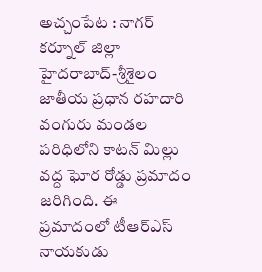అచ్చంపేట : నాగర్ కర్నూల్ జిల్లా హైదరాబాద్-శ్రీశైలం జాతీయ ప్రధాన రహదారి వంగురు మండల పరిధిలోని కాటన్ మిల్లు వద్ద ఘోర రోడ్డు ప్రమాదం జరిగింది. ఈ ప్రమాదంలో టీఆర్ఎస్ నాయకుడు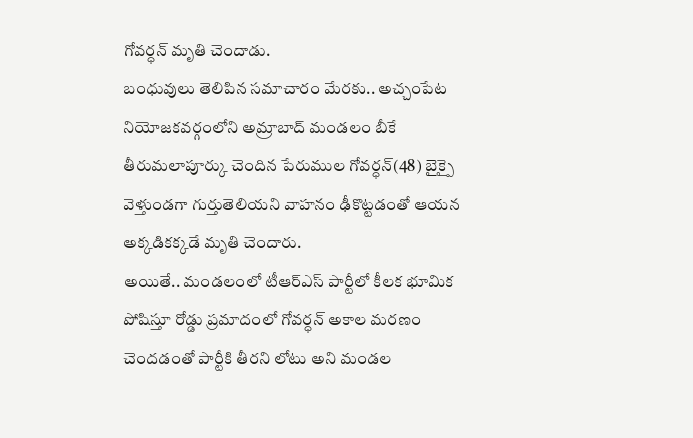గోవర్ధన్ మృతి చెందాడు.
బంధువులు తెలిపిన సమాచారం మేరకు.. అచ్చంపేట నియోజకవర్గంలోని అమ్రాబాద్ మండలం బీకే తీరుమలాపూర్కు చెందిన పేరుముల గోవర్ధన్(48) బైక్పై వెళ్తుండగా గుర్తుతెలియని వాహనం ఢీకొట్టడంతో ఆయన అక్కడికక్కడే మృతి చెందారు.
అయితే.. మండలంలో టీఆర్ఎస్ పార్టీలో కీలక భూమిక పోషిస్తూ రోడ్డు ప్రమాదంలో గోవర్ధన్ అకాల మరణం చెందడంతో పార్టీకి తీరని లోటు అని మండల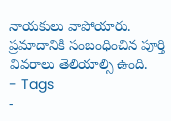నాయకులు వాపోయారు. ప్రమాదానికి సంబంధించిన పూర్తి వివరాలు తెలియాల్సి ఉంది.
- Tags
-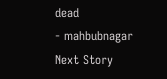dead
- mahbubnagar
Next Story